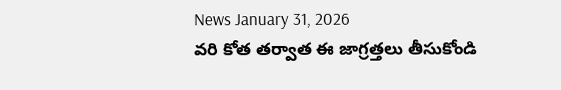News January 31, 2026
వరి కోత తర్వాత ఈ జాగ్రత్తలు తీసుకోండి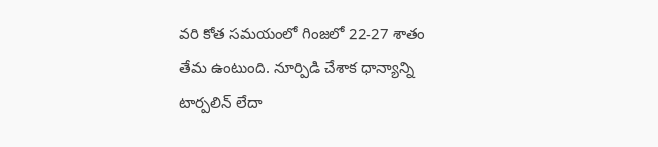వరి కోత సమయంలో గింజలో 22-27 శాతం తేమ ఉంటుంది. నూర్పిడి చేశాక ధాన్యాన్ని టార్పలిన్ లేదా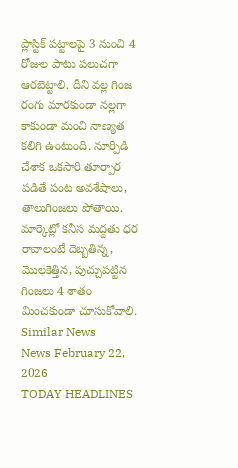ప్లాస్టిక్ పట్టాలపై 3 నుంచి 4 రోజుల పాటు పలుచగా ఆరబెట్టాలి. దీని వల్ల గింజ రంగు మారకుండా నల్లగా కాకుండా మంచి నాణ్యత కలిగి ఉంటుంది. నూర్పిడి చేశాక ఒకసారి తూర్పార పడితే పంట అవశేషాలు, తాలుగింజలు పోతాయి. మార్కెట్లో కనీస మద్దతు ధర రావాలంటే దెబ్బతిన్న, మొలకెత్తిన, పుచ్చుపట్టిన గింజలు 4 శాతం మించకుండా చూసుకోవాలి.
Similar News
News February 22, 2026
TODAY HEADLINES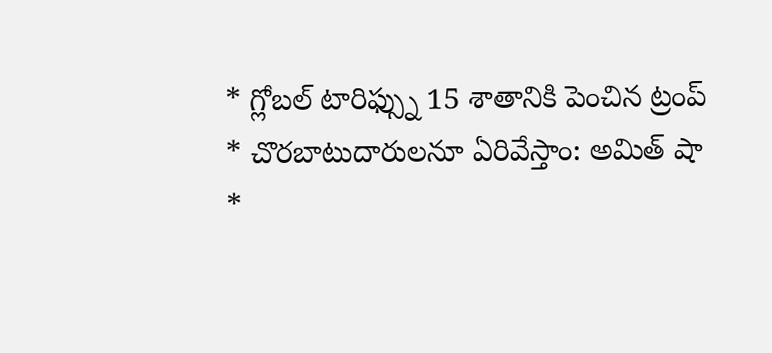* గ్లోబల్ టారిఫ్స్ను 15 శాతానికి పెంచిన ట్రంప్
* చొరబాటుదారులనూ ఏరివేస్తాం: అమిత్ షా
*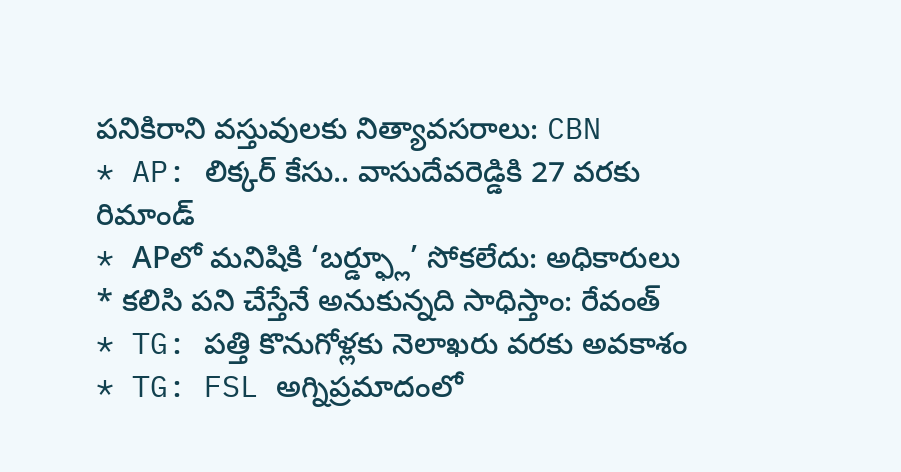పనికిరాని వస్తువులకు నిత్యావసరాలు: CBN
* AP: లిక్కర్ కేసు.. వాసుదేవరెడ్డికి 27 వరకు రిమాండ్
* APలో మనిషికి ‘బర్డ్ఫ్లూ’ సోకలేదు: అధికారులు
* కలిసి పని చేస్తేనే అనుకున్నది సాధిస్తాం: రేవంత్
* TG: పత్తి కొనుగోళ్లకు నెలాఖరు వరకు అవకాశం
* TG: FSL అగ్నిప్రమాదంలో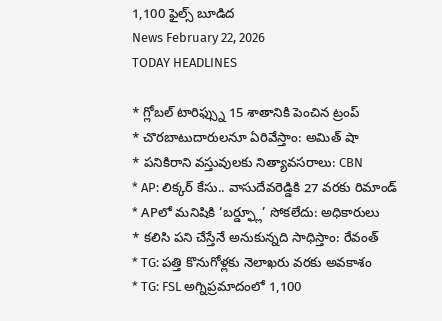1,100 ఫైల్స్ బూడిద
News February 22, 2026
TODAY HEADLINES

* గ్లోబల్ టారిఫ్స్ను 15 శాతానికి పెంచిన ట్రంప్
* చొరబాటుదారులనూ ఏరివేస్తాం: అమిత్ షా
* పనికిరాని వస్తువులకు నిత్యావసరాలు: CBN
* AP: లిక్కర్ కేసు.. వాసుదేవరెడ్డికి 27 వరకు రిమాండ్
* APలో మనిషికి ‘బర్డ్ఫ్లూ’ సోకలేదు: అధికారులు
* కలిసి పని చేస్తేనే అనుకున్నది సాధిస్తాం: రేవంత్
* TG: పత్తి కొనుగోళ్లకు నెలాఖరు వరకు అవకాశం
* TG: FSL అగ్నిప్రమాదంలో 1,100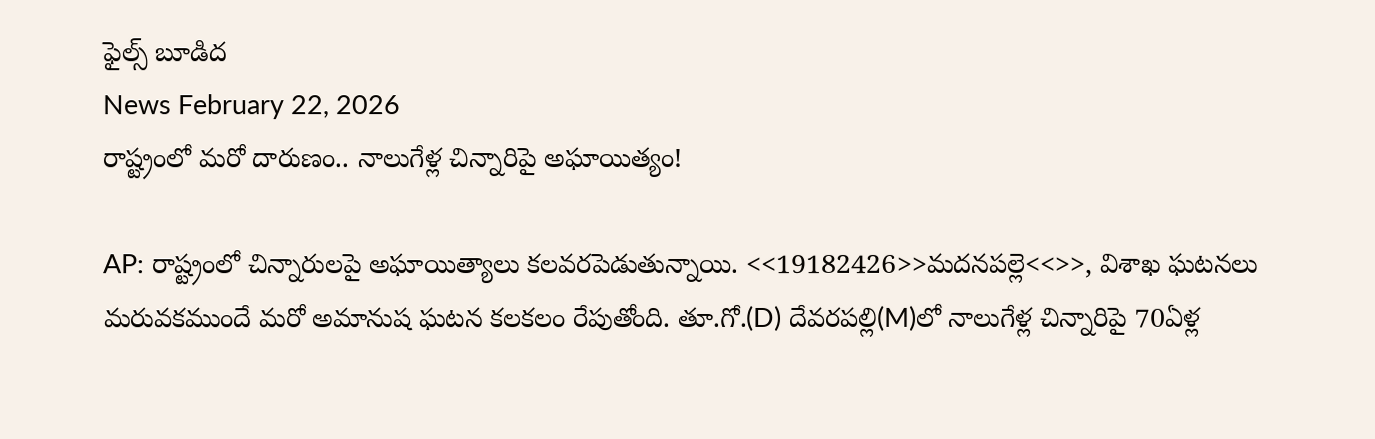ఫైల్స్ బూడిద
News February 22, 2026
రాష్ట్రంలో మరో దారుణం.. నాలుగేళ్ల చిన్నారిపై అఘాయిత్యం!

AP: రాష్ట్రంలో చిన్నారులపై అఘాయిత్యాలు కలవరపెడుతున్నాయి. <<19182426>>మదనపల్లె<<>>, విశాఖ ఘటనలు మరువకముందే మరో అమానుష ఘటన కలకలం రేపుతోంది. తూ.గో.(D) దేవరపల్లి(M)లో నాలుగేళ్ల చిన్నారిపై 70ఏళ్ల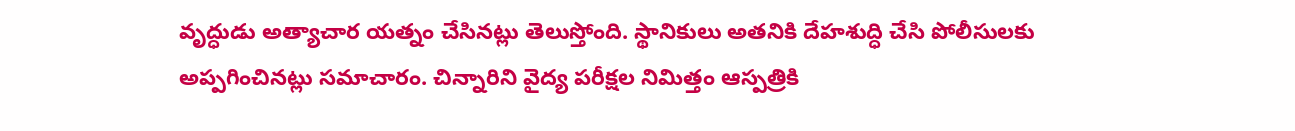వృద్ధుడు అత్యాచార యత్నం చేసినట్లు తెలుస్తోంది. స్థానికులు అతనికి దేహశుద్ధి చేసి పోలీసులకు అప్పగించినట్లు సమాచారం. చిన్నారిని వైద్య పరీక్షల నిమిత్తం ఆస్పత్రికి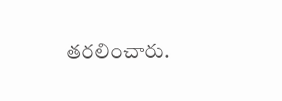తరలించారు.